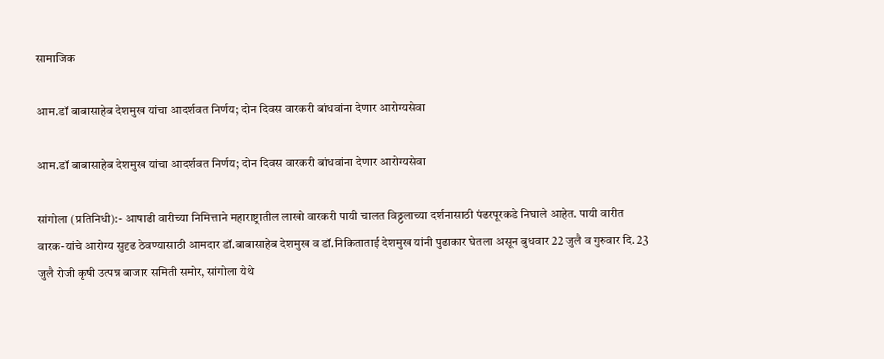सामाजिक

आम.डॉ बाबासाहेब देशमुख यांचा आदर्शवत निर्णय; दोन दिवस वारकरी बांधवांना देणार आरोग्यसेवा

आम.डॉ बाबासाहेब देशमुख यांचा आदर्शवत निर्णय; दोन दिवस वारकरी बांधवांना देणार आरोग्यसेवा

सांगोला (प्रतिनिधी):- आषाढी वारीच्या निमित्ताने महाराष्ट्रातील लाखो वारकरी पायी चालत विठ्ठलाच्या दर्शनासाठी पंढरपूरकडे निघाले आहेत. पायी वारीत वारक-यांचे आरोग्य सुदृढ ठेवण्यासाठी आमदार डॉ.बाबासाहेब देशमुख व डॉ.निकिताताई देशमुख यांनी पुढाकार घेतला असून बुधवार 22 जुलै व गुरुवार दि. 23 जुलै रोजी कृषी उत्पन्न बाजार समिती समोर, सांगोला येथे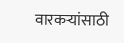वारकर्‍यांसाठी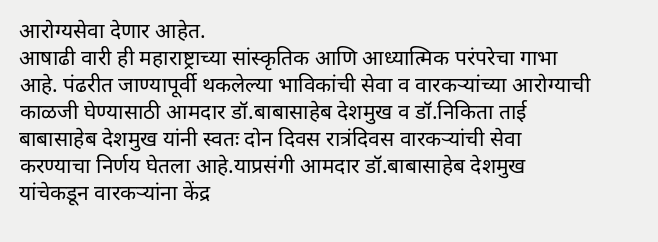आरोग्यसेवा देणार आहेत.
आषाढी वारी ही महाराष्ट्राच्या सांस्कृतिक आणि आध्यात्मिक परंपरेचा गाभा आहे. पंढरीत जाण्यापूर्वी थकलेल्या भाविकांची सेवा व वारकर्‍यांच्या आरोग्याची काळजी घेण्यासाठी आमदार डॉ.बाबासाहेब देशमुख व डॉ.निकिता ताई बाबासाहेब देशमुख यांनी स्वतः दोन दिवस रात्रंदिवस वारकर्‍यांची सेवा करण्याचा निर्णय घेतला आहे.याप्रसंगी आमदार डॉ.बाबासाहेब देशमुख यांचेकडून वारकर्‍यांना केंद्र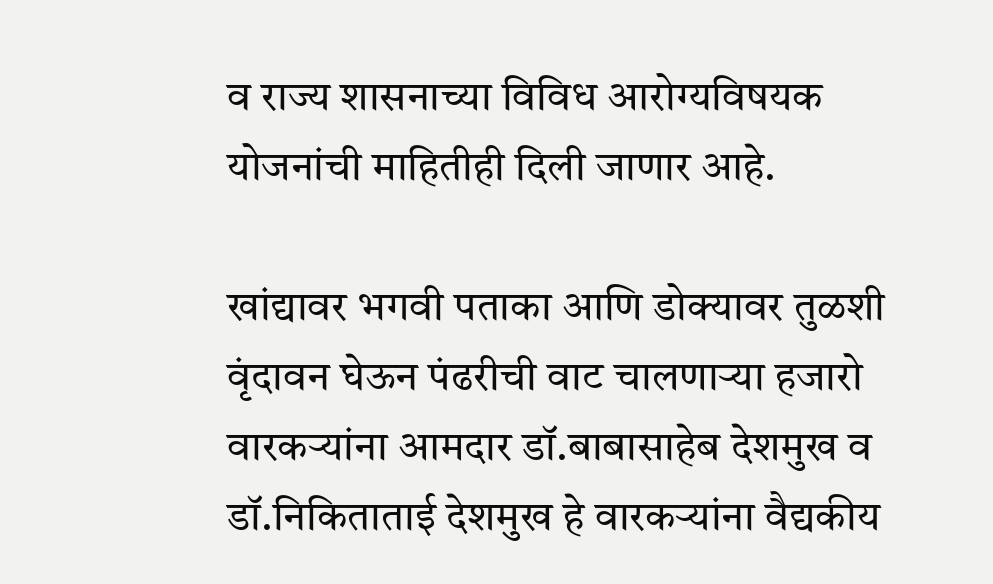व राज्य शासनाच्या विविध आरोग्यविषयक योजनांची माहितीही दिली जाणार आहे.

खांद्यावर भगवी पताका आणि डोक्यावर तुळशी वृंदावन घेऊन पंढरीची वाट चालणार्‍या हजारो वारकर्‍यांना आमदार डॉ.बाबासाहेब देशमुख व डॉ.निकिताताई देशमुख हे वारकर्‍यांना वैद्यकीय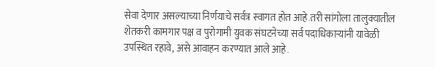सेवा देणार असल्याच्या निर्णयाचे सर्वत्र स्वागत होत आहे.तरी सांगोला तालुक्यातील शेतकरी कामगार पक्ष व पुरोगामी युवक संघटनेच्या सर्व पदाधिकार्‍यांनी यावेळी उपस्थित रहावे, असे आवाहन करण्यात आले आहे.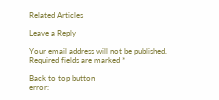Related Articles

Leave a Reply

Your email address will not be published. Required fields are marked *

Back to top button
error: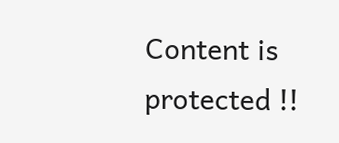Content is protected !!